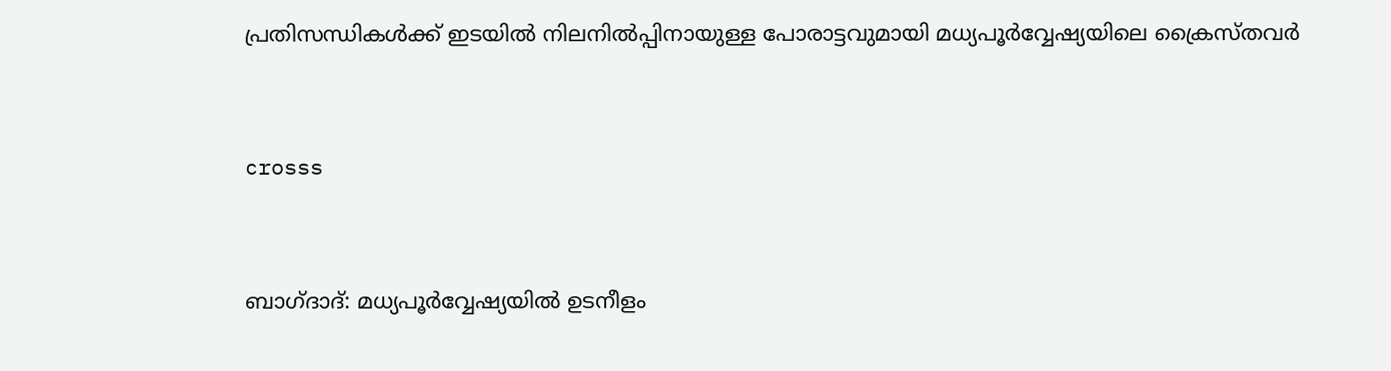പ്രതിസന്ധികള്‍ക്ക് ഇടയില്‍ നിലനില്‍പ്പിനായുള്ള പോരാട്ടവുമായി മധ്യപൂര്‍വ്വേഷ്യയിലെ ക്രൈസ്തവര്‍


crosss


ബാഗ്ദാദ്: മധ്യപൂര്‍വ്വേഷ്യയില്‍ ഉടനീളം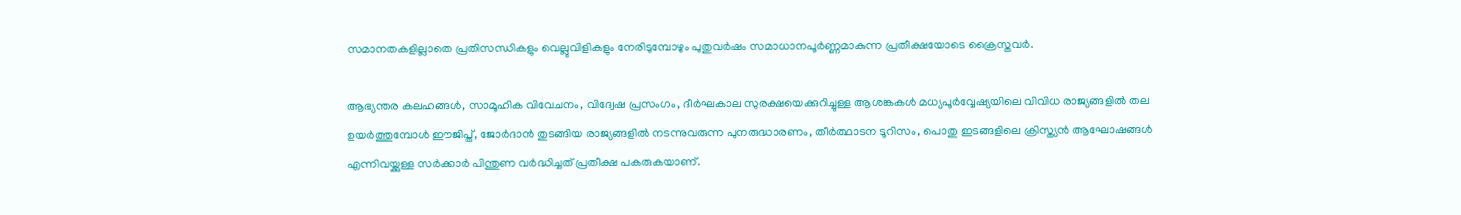സമാനതകളില്ലാതെ പ്രതിസന്ധികളും വെല്ലുവിളികളും നേരിടുമ്പോഴും പുതുവര്‍ഷം സമാധാനപൂര്‍ണ്ണമാകുന്ന പ്രതീക്ഷയോടെ ക്രൈസ്തവര്‍.

ആഭ്യന്തര കലഹങ്ങള്‍, സാമൂഹിക വിവേചനം, വിദ്വേഷ പ്രസംഗം, ദീര്‍ഘകാല സുരക്ഷയെക്കുറിച്ചുള്ള ആശങ്കകള്‍ മധ്യപൂര്‍വ്വേഷ്യയിലെ വിവിധ രാജ്യങ്ങളില്‍ തല ഉയര്‍ത്തുമ്പോള്‍ ഈജിപ്ത്, ജോര്‍ദാന്‍ തുടങ്ങിയ രാജ്യങ്ങളില്‍ നടന്നുവരുന്ന പുനരുദ്ധാരണം, തീര്‍ത്ഥാടന ടൂറിസം, പൊതു ഇടങ്ങളിലെ ക്രിസ്ത്യന്‍ ആഘോഷങ്ങള്‍ എന്നിവയ്ക്കുള്ള സര്‍ക്കാര്‍ പിന്തുണ വര്‍ദ്ധിച്ചത് പ്രതീക്ഷ പകരുകയാണ്.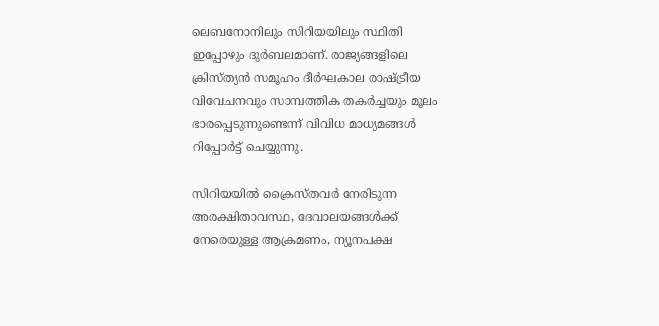ലെബനോനിലും സിറിയയിലും സ്ഥിതി ഇപ്പോഴും ദുര്‍ബലമാണ്. രാജ്യങ്ങളിലെ ക്രിസ്ത്യന്‍ സമൂഹം ദീര്‍ഘകാല രാഷ്ട്രീയ വിവേചനവും സാമ്പത്തിക തകര്‍ച്ചയും മൂലം ഭാരപ്പെടുന്നുണ്ടെന്ന് വിവിധ മാധ്യമങ്ങള്‍ റിപ്പോര്‍ട്ട് ചെയ്യുന്നു.

സിറിയയില്‍ ക്രൈസ്തവര്‍ നേരിടുന്ന അരക്ഷിതാവസ്ഥ, ദേവാലയങ്ങള്‍ക്ക് നേരെയുള്ള ആക്രമണം, ന്യൂനപക്ഷ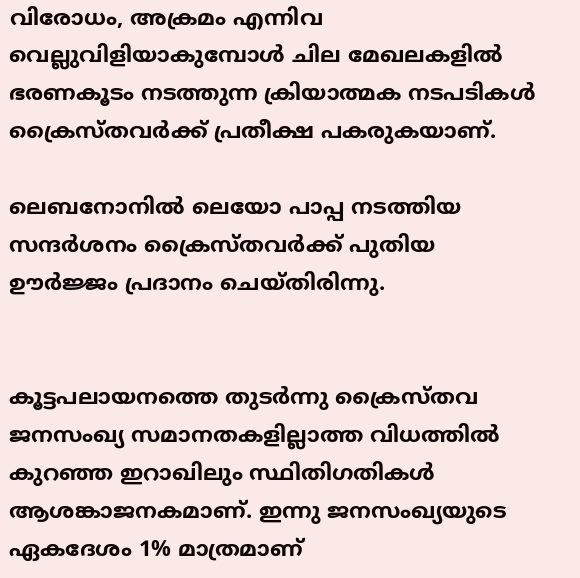വിരോധം, അക്രമം എന്നിവ വെല്ലുവിളിയാകുമ്പോള്‍ ചില മേഖലകളില്‍ ഭരണകൂടം നടത്തുന്ന ക്രിയാത്മക നടപടികള്‍ ക്രൈസ്തവര്‍ക്ക് പ്രതീക്ഷ പകരുകയാണ്.

ലെബനോനില്‍ ലെയോ പാപ്പ നടത്തിയ സന്ദര്‍ശനം ക്രൈസ്തവര്‍ക്ക് പുതിയ ഊര്‍ജ്ജം പ്രദാനം ചെയ്തിരിന്നു.


കൂട്ടപലായനത്തെ തുടര്‍ന്നു ക്രൈസ്തവ ജനസംഖ്യ സമാനതകളില്ലാത്ത വിധത്തില്‍ കുറഞ്ഞ ഇറാഖിലും സ്ഥിതിഗതികള്‍ ആശങ്കാജനകമാണ്. ഇന്നു ജനസംഖ്യയുടെ ഏകദേശം 1% മാത്രമാണ്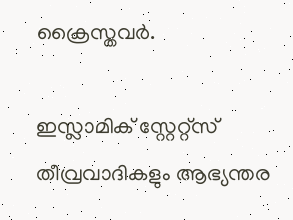ക്രൈസ്തവര്‍.

ഇസ്ലാമിക് സ്റ്റേറ്റ്‌സ് തീവ്രവാദികളും ആഭ്യന്തര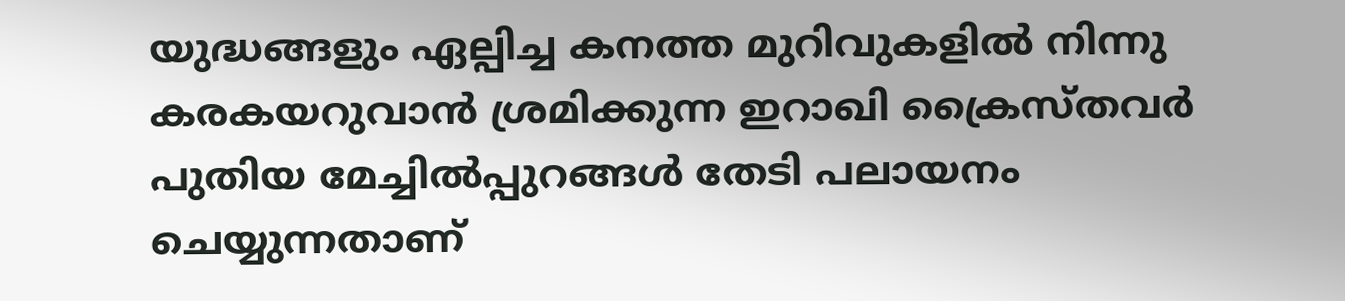യുദ്ധങ്ങളും ഏല്പിച്ച കനത്ത മുറിവുകളില്‍ നിന്നു കരകയറുവാന്‍ ശ്രമിക്കുന്ന ഇറാഖി ക്രൈസ്തവര്‍ പുതിയ മേച്ചില്‍പ്പുറങ്ങള്‍ തേടി പലായനം ചെയ്യുന്നതാണ്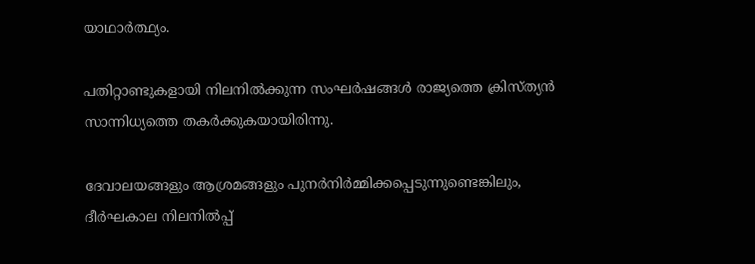യാഥാര്‍ത്ഥ്യം.

പതിറ്റാണ്ടുകളായി നിലനില്‍ക്കുന്ന സംഘര്‍ഷങ്ങള്‍ രാജ്യത്തെ ക്രിസ്ത്യന്‍ സാന്നിധ്യത്തെ തകര്‍ക്കുകയായിരിന്നു.

ദേവാലയങ്ങളും ആശ്രമങ്ങളും പുനര്‍നിര്‍മ്മിക്കപ്പെടുന്നുണ്ടെങ്കിലും, ദീര്‍ഘകാല നിലനില്‍പ്പ്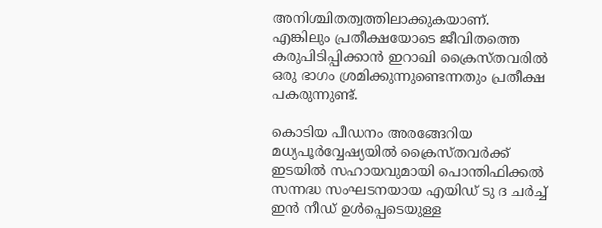അനിശ്ചിതത്വത്തിലാക്കുകയാണ്. എങ്കിലും പ്രതീക്ഷയോടെ ജീവിതത്തെ കരുപിടിപ്പിക്കാന്‍ ഇറാഖി ക്രൈസ്തവരില്‍ ഒരു ഭാഗം ശ്രമിക്കുന്നുണ്ടെന്നതും പ്രതീക്ഷ പകരുന്നുണ്ട്.

കൊടിയ പീഡനം അരങ്ങേറിയ മധ്യപൂര്‍വ്വേഷ്യയില്‍ ക്രൈസ്തവര്‍ക്ക് ഇടയില്‍ സഹായവുമായി പൊന്തിഫിക്കല്‍ സന്നദ്ധ സംഘടനയായ എയിഡ് ടു ദ ചര്‍ച്ച് ഇന്‍ നീഡ് ഉള്‍പ്പെടെയുള്ള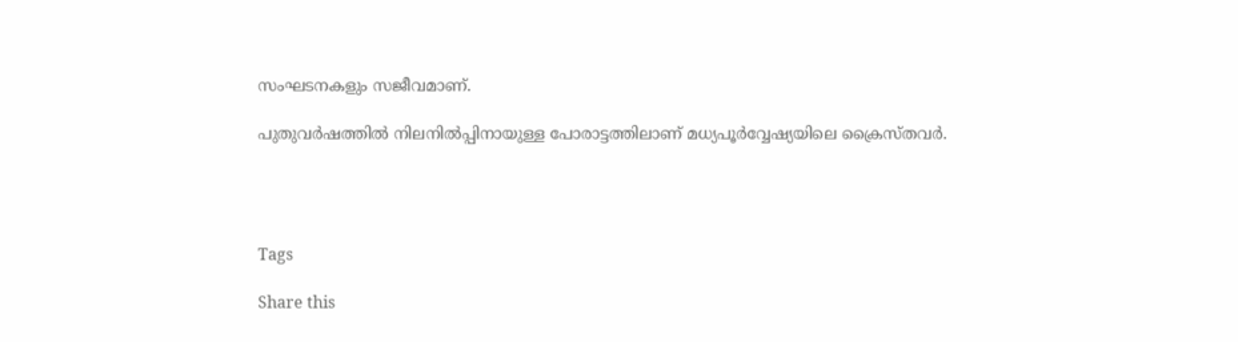സംഘടനകളും സജീവമാണ്.

പുതുവര്‍ഷത്തില്‍ നിലനില്‍പ്പിനായുള്ള പോരാട്ടത്തിലാണ് മധ്യപൂര്‍വ്വേഷ്യയിലെ ക്രൈസ്തവര്‍.




Tags

Share this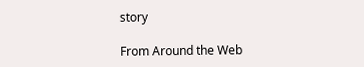story

From Around the Web